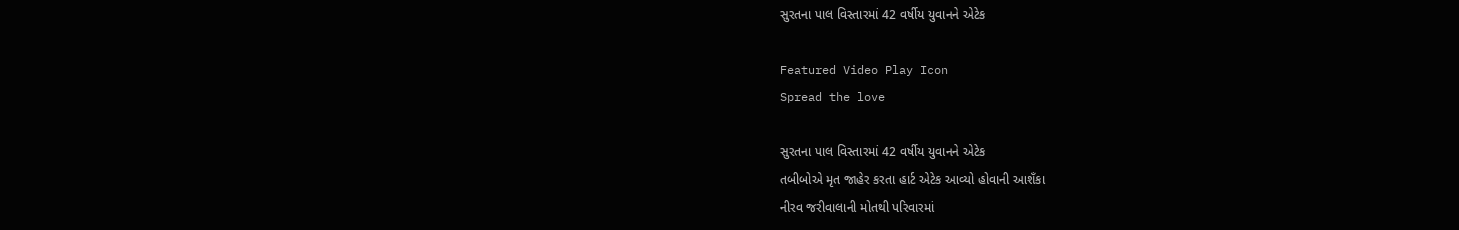સુરતના પાલ વિસ્તારમાં 42 વર્ષીય યુવાનને એટેક

Featured Video Play Icon
Spread the love

સુરતના પાલ વિસ્તારમાં 42 વર્ષીય યુવાનને એટેક
તબીબોએ મૃત જાહેર કરતા હાર્ટ એટેક આવ્યો હોવાની આશઁકા
નીરવ જરીવાલાની મોતથી પરિવારમાં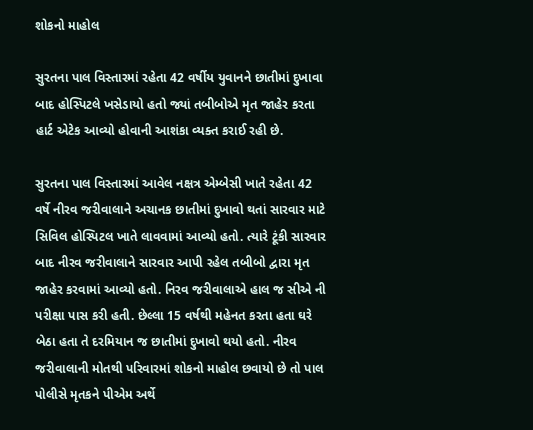શોકનો માહોલ

સુરતના પાલ વિસ્તારમાં રહેતા 42 વર્ષીય યુવાનને છાતીમાં દુખાવા બાદ હોસ્પિટલે ખસેડાયો હતો જ્યાં તબીબોએ મૃત જાહેર કરતા હાર્ટ એટેક આવ્યો હોવાની આશંકા વ્યક્ત કરાઈ રહી છે.

સુરતના પાલ વિસ્તારમાં આવેલ નક્ષત્ર એમ્બેસી ખાતે રહેતા 42 વર્ષે નીરવ જરીવાલાને અચાનક છાતીમાં દુખાવો થતાં સારવાર માટે સિવિલ હોસ્પિટલ ખાતે લાવવામાં આવ્યો હતો. ત્યારે ટૂંકી સારવાર બાદ નીરવ જરીવાલાને સારવાર આપી રહેલ તબીબો દ્વારા મૃત જાહેર કરવામાં આવ્યો હતો. નિરવ જરીવાલાએ હાલ જ સીએ ની પરીક્ષા પાસ કરી હતી. છેલ્લા 15 વર્ષથી મહેનત કરતા હતા ઘરે બેઠા હતા તે દરમિયાન જ છાતીમાં દુખાવો થયો હતો. નીરવ જરીવાલાની મોતથી પરિવારમાં શોકનો માહોલ છવાયો છે તો પાલ પોલીસે મૃતકને પીએમ અર્થે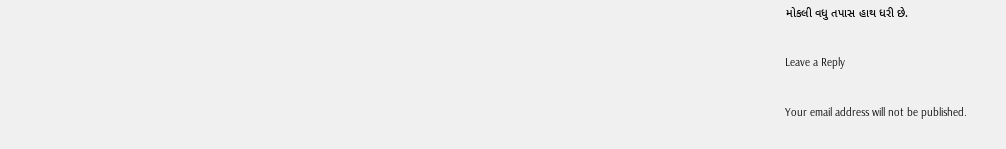મોકલી વધુ તપાસ હાથ ધરી છે.

Leave a Reply

Your email address will not be published.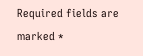Required fields are marked *